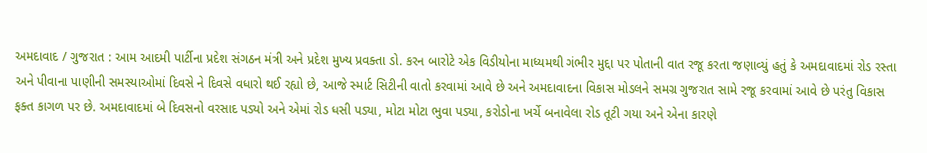અમદાવાદ / ગુજરાત : આમ આદમી પાર્ટીના પ્રદેશ સંગઠન મંત્રી અને પ્રદેશ મુખ્ય પ્રવક્તા ડો. કરન બારોટે એક વિડીયોના માધ્યમથી ગંભીર મુદ્દા પર પોતાની વાત રજૂ કરતા જણાવ્યું હતું કે અમદાવાદમાં રોડ રસ્તા અને પીવાના પાણીની સમસ્યાઓમાં દિવસે ને દિવસે વધારો થઈ રહ્યો છે, આજે સ્માર્ટ સિટીની વાતો કરવામાં આવે છે અને અમદાવાદના વિકાસ મોડલને સમગ્ર ગુજરાત સામે રજૂ કરવામાં આવે છે પરંતુ વિકાસ ફક્ત કાગળ પર છે. અમદાવાદમાં બે દિવસનો વરસાદ પડ્યો અને એમાં રોડ ધસી પડ્યા, મોટા મોટા ભુવા પડ્યા, કરોડોના ખર્ચે બનાવેલા રોડ તૂટી ગયા અને એના કારણે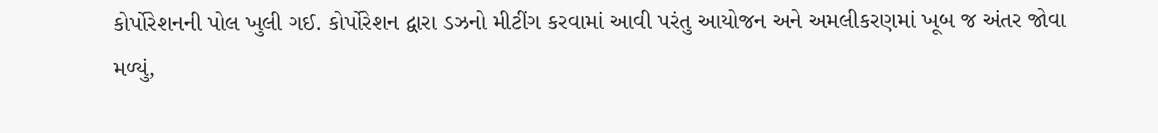કોર્પોરેશનની પોલ ખુલી ગઈ. કોર્પોરેશન દ્વારા ડઝનો મીટીંગ કરવામાં આવી પરંતુ આયોજન અને અમલીકરણમાં ખૂબ જ અંતર જોવા મળ્યું,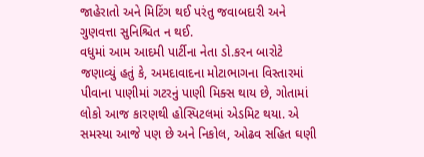જાહેરાતો અને મિટિંગ થઈ પરંતુ જવાબદારી અને ગુણવત્તા સુનિશ્ચિત ન થઈ.
વધુમાં આમ આદમી પાર્ટીના નેતા ડો.કરન બારોટે જણાવ્યું હતું કે, અમદાવાદના મોટાભાગના વિસ્તારમાં પીવાના પાણીમાં ગટરનું પાણી મિક્સ થાય છે, ગોતામાં લોકો આજ કારણથી હોસ્પિટલમાં એડમિટ થયા. એ સમસ્યા આજે પણ છે અને નિકોલ, ઓઢવ સહિત ઘણી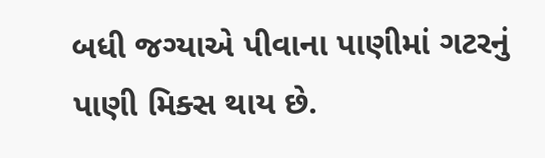બધી જગ્યાએ પીવાના પાણીમાં ગટરનું પાણી મિક્સ થાય છે.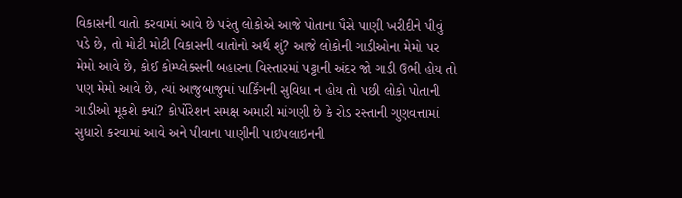વિકાસની વાતો કરવામાં આવે છે પરંતુ લોકોએ આજે પોતાના પૈસે પાણી ખરીદીને પીવું પડે છે, તો મોટી મોટી વિકાસની વાતોનો અર્થ શું? આજે લોકોની ગાડીઓના મેમો પર મેમો આવે છે, કોઈ કોમ્પ્લેક્સની બહારના વિસ્તારમાં પટ્ટાની અંદર જો ગાડી ઉભી હોય તો પણ મેમો આવે છે, ત્યાં આજુબાજુમાં પાર્કિંગની સુવિધા ન હોય તો પછી લોકો પોતાની ગાડીઓ મૂકશે ક્યાં? કોર્પોરેશન સમક્ષ અમારી માંગણી છે કે રોડ રસ્તાની ગુણવત્તામાં સુધારો કરવામાં આવે અને પીવાના પાણીની પાઇપલાઇનની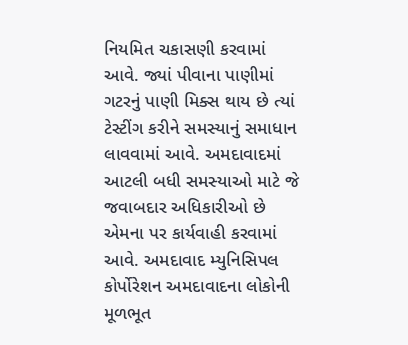નિયમિત ચકાસણી કરવામાં આવે. જ્યાં પીવાના પાણીમાં ગટરનું પાણી મિક્સ થાય છે ત્યાં ટેસ્ટીંગ કરીને સમસ્યાનું સમાધાન લાવવામાં આવે. અમદાવાદમાં આટલી બધી સમસ્યાઓ માટે જે જવાબદાર અધિકારીઓ છે એમના પર કાર્યવાહી કરવામાં આવે. અમદાવાદ મ્યુનિસિપલ કોર્પોરેશન અમદાવાદના લોકોની મૂળભૂત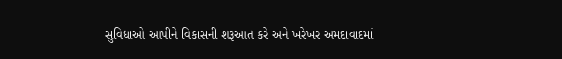સુવિધાઓ આપીને વિકાસની શરૂઆત કરે અને ખરેખર અમદાવાદમાં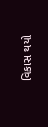વિકાસ થયો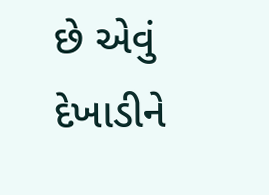છે એવું દેખાડીને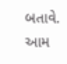બતાવે.
આમ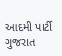આદમી પાર્ટી ગુજરાત